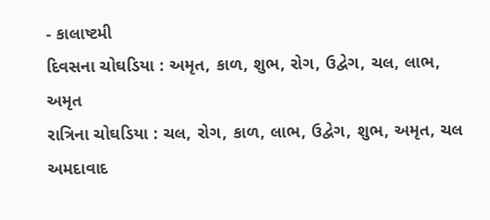- કાલાષ્ટમી
દિવસના ચોઘડિયા : અમૃત, કાળ, શુભ, રોગ, ઉદ્વેગ, ચલ, લાભ, અમૃત
રાત્રિના ચોઘડિયા : ચલ, રોગ, કાળ, લાભ, ઉદ્વેગ, શુભ, અમૃત, ચલ
અમદાવાદ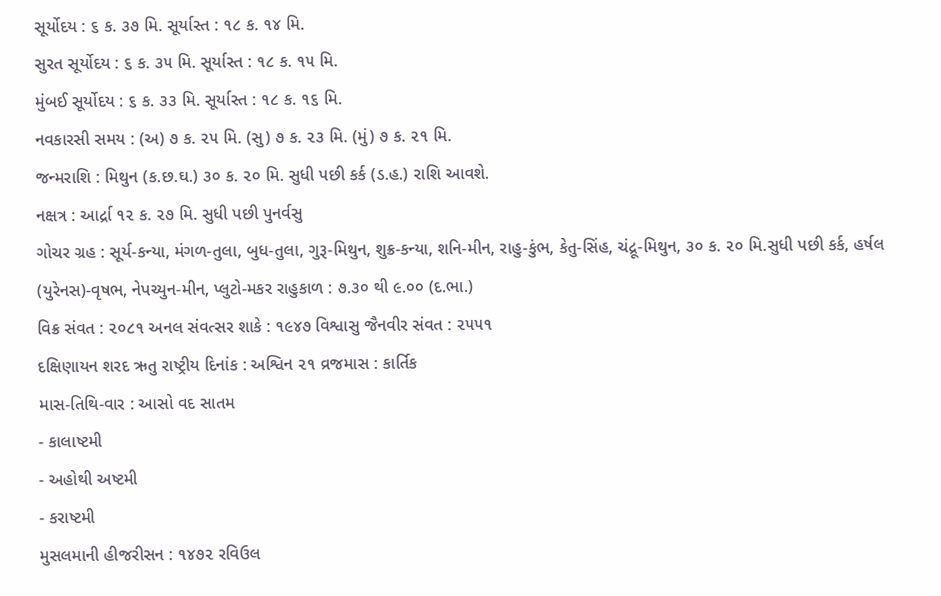સૂર્યોદય : ૬ ક. ૩૭ મિ. સૂર્યાસ્ત : ૧૮ ક. ૧૪ મિ.
સુરત સૂર્યોદય : ૬ ક. ૩૫ મિ. સૂર્યાસ્ત : ૧૮ ક. ૧૫ મિ.
મુંબઈ સૂર્યોદય : ૬ ક. ૩૩ મિ. સૂર્યાસ્ત : ૧૮ ક. ૧૬ મિ.
નવકારસી સમય : (અ) ૭ ક. ૨૫ મિ. (સુ) ૭ ક. ૨૩ મિ. (મું) ૭ ક. ૨૧ મિ.
જન્મરાશિ : મિથુન (ક.છ.ઘ.) ૩૦ ક. ૨૦ મિ. સુધી પછી કર્ક (ડ.હ.) રાશિ આવશે.
નક્ષત્ર : આર્દ્રા ૧૨ ક. ૨૭ મિ. સુધી પછી પુનર્વસુ
ગોચર ગ્રહ : સૂર્ય-કન્યા, મંગળ-તુલા, બુધ-તુલા, ગુરૂ-મિથુન, શુક્ર-કન્યા, શનિ-મીન, રાહુ-કુંભ, કેતુ-સિંહ, ચંદ્રૂ-મિથુન, ૩૦ ક. ૨૦ મિ.સુધી પછી કર્ક, હર્ષલ (યુરેનસ)-વૃષભ, નેપચ્યુન-મીન, પ્લુટો-મકર રાહુકાળ : ૭.૩૦ થી ૯.૦૦ (દ.ભા.)
વિક્ર સંવત : ૨૦૮૧ અનલ સંવત્સર શાકે : ૧૯૪૭ વિશ્વાસુ જૈનવીર સંવત : ૨૫૫૧
દક્ષિણાયન શરદ ઋતુ રાષ્ટ્રીય દિનાંક : અશ્વિન ૨૧ વ્રજમાસ : કાર્તિક
માસ-તિથિ-વાર : આસો વદ સાતમ
- કાલાષ્ટમી
- અહોથી અષ્ટમી
- કરાષ્ટમી
મુસલમાની હીજરીસન : ૧૪૭૨ રવિઉલ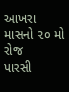આખરા માસનો ૨૦ મો રોજ
પારસી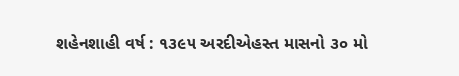શહેનશાહી વર્ષ : ૧૩૯૫ અરદીએહસ્ત માસનો ૩૦ મો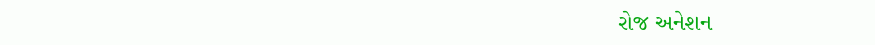રોજ અનેશન